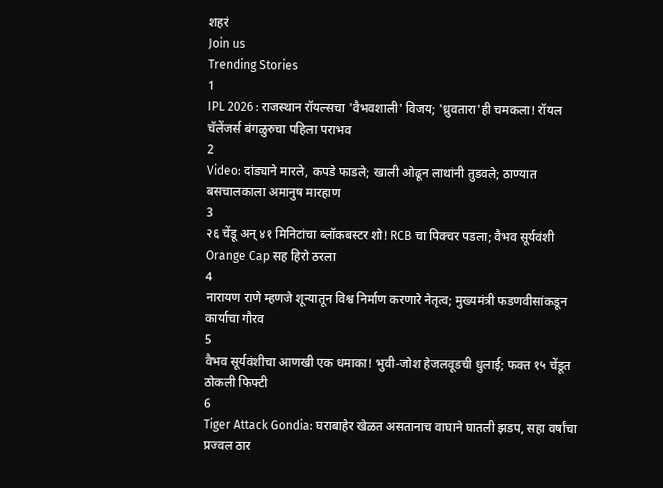शहरं
Join us
Trending Stories
1
IPL 2026 : राजस्थान रॉयल्सचा 'वैभवशाली' विजय; 'ध्रुवतारा'ही चमकला! रॉयल चॅलेंजर्स बंगळुरुचा पहिला पराभव
2
Video: दांड्याने मारले, कपडे फाडले; खाली ओढून लाथांनी तुडवले; ठाण्यात बसचालकाला अमानुष मारहाण
3
२६ चेंडू अन् ४१ मिनिटांचा ब्लॉकबस्टर शो! RCB चा पिक्चर पडला; वैभव सूर्यवंशी Orange Cap सह हिरो ठरला
4
नारायण राणे म्हणजे शून्यातून विश्व निर्माण करणारे नेतृत्व; मुख्यमंत्री फडणवीसांकडून कार्याचा गौरव
5
वैभव सूर्यवंशीचा आणखी एक धमाका! भुवी-जोश हेजलवूडची धुलाई; फक्त १५ चेंडूत ठोकली फिफ्टी
6
Tiger Attack Gondia: घराबाहेर खेळत असतानाच वाघाने घातली झडप, सहा वर्षांचा प्रज्वल ठार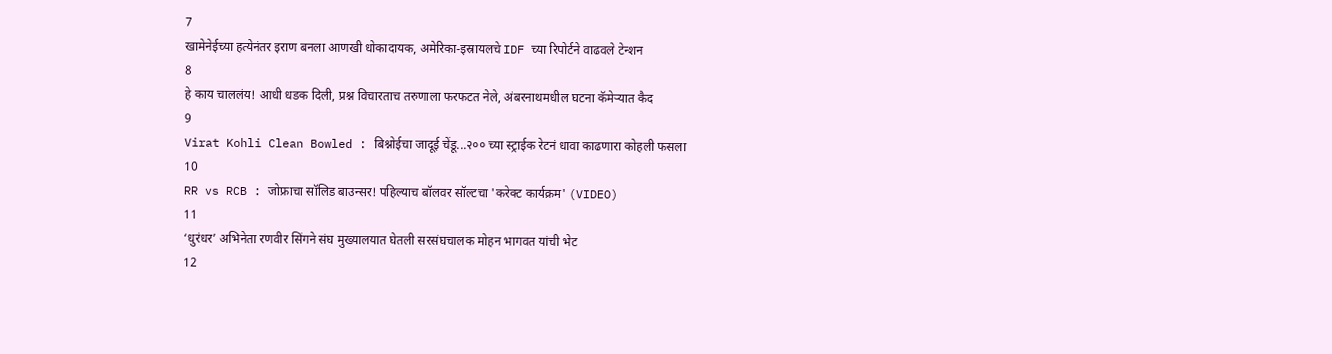7
खामेनेईच्या हत्येनंतर इराण बनला आणखी धोकादायक, अमेरिका-इस्रायलचे IDF च्या रिपोर्टने वाढवले टेन्शन
8
हे काय चाललंय! आधी धडक दिली, प्रश्न विचारताच तरुणाला फरफटत नेले, अंबरनाथमधील घटना कॅमेऱ्यात कैद
9
Virat Kohli Clean Bowled : बिश्नोईचा जादूई चेंडू...२०० च्या स्ट्राईक रेटनं धावा काढणारा कोहली फसला
10
RR vs RCB : जोफ्राचा सॉलिड बाउन्सर! पहिल्याच बॉलवर सॉल्टचा 'करेक्ट कार्यक्रम' (VIDEO)
11
‘धुरंधर’ अभिनेता रणवीर सिंगने संघ मुख्यालयात घेतली सरसंघचालक मोहन भागवत यांची भेट
12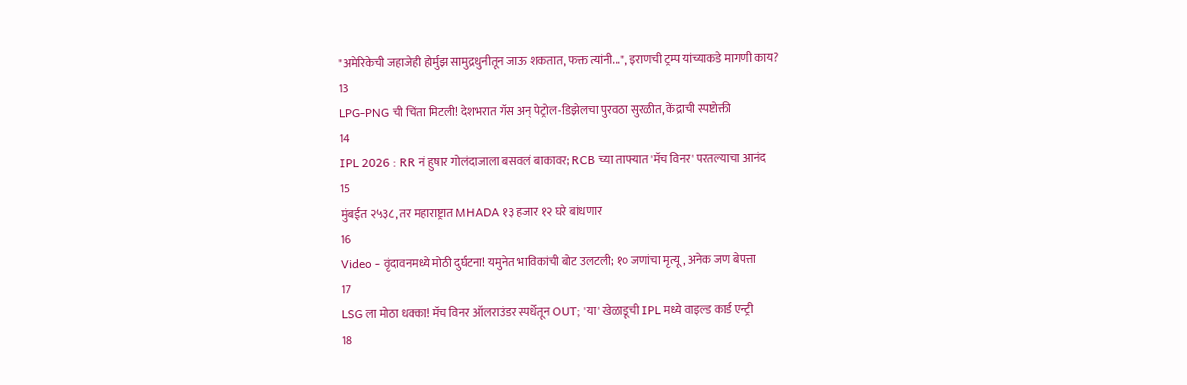"अमेरिकेची जहाजेही होर्मुझ सामुद्रधुनीतून जाऊ शकतात, फक्त त्यांनी...", इराणची ट्रम्प यांच्याकडे मागणी काय?
13
LPG-PNG ची चिंता मिटली! देशभरात गॅस अन् पेट्रोल-डिझेलचा पुरवठा सुरळीत, केंद्राची स्पष्टोक्ती
14
IPL 2026 : RR नं हुषार गोलंदाजाला बसवलं बाकावर; RCB च्या ताफ्यात 'मॅच विनर' परतल्याचा आनंद
15
मुंबईत २५३८, तर महाराष्ट्रात MHADA १३ हजार १२ घरे बांधणार
16
Video - वृंदावनमध्ये मोठी दुर्घटना! यमुनेत भाविकांची बोट उलटली; १० जणांचा मृत्यू, अनेक जण बेपत्ता
17
LSG ला मोठा धक्का! मॅच विनर ऑलराउंडर स्पर्धेतून OUT; 'या' खेळाडूची IPL मध्ये वाइल्ड कार्ड एन्ट्री
18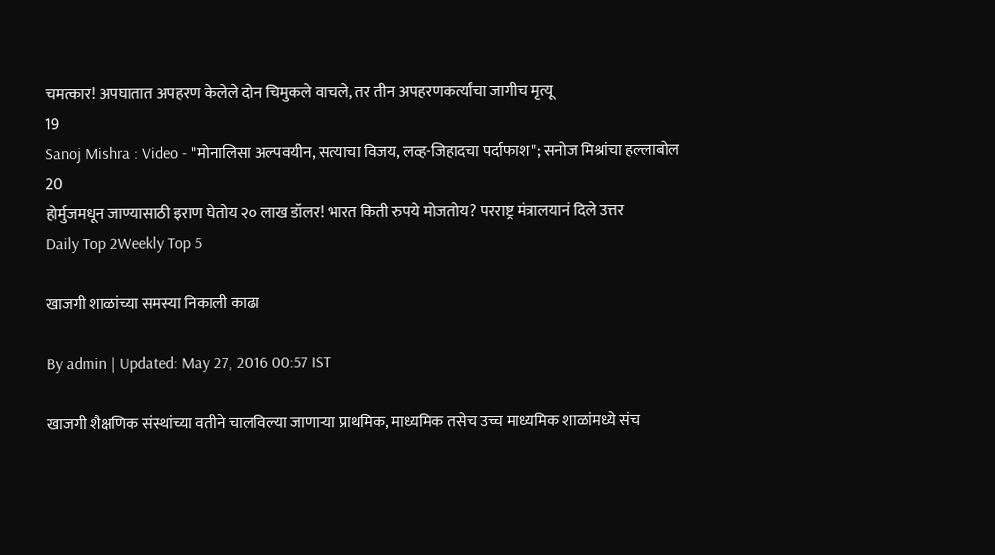चमत्कार! अपघातात अपहरण केलेले दोन चिमुकले वाचले, तर तीन अपहरणकर्त्यांचा जागीच मृत्यू
19
Sanoj Mishra : Video - "मोनालिसा अल्पवयीन, सत्याचा विजय, लव्ह-जिहादचा पर्दाफाश"; सनोज मिश्रांचा हल्लाबोल
20
होर्मुजमधून जाण्यासाठी इराण घेतोय २० लाख डॉलर! भारत किती रुपये मोजतोय? परराष्ट्र मंत्रालयानं दिले उत्तर
Daily Top 2Weekly Top 5

खाजगी शाळांच्या समस्या निकाली काढा

By admin | Updated: May 27, 2016 00:57 IST

खाजगी शैक्षणिक संस्थांच्या वतीने चालविल्या जाणाऱ्या प्राथमिक, माध्यमिक तसेच उच्च माध्यमिक शाळांमध्ये संच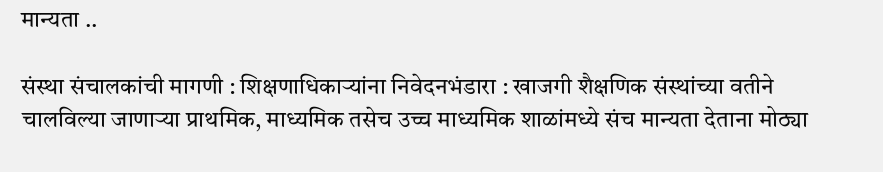मान्यता ..

संस्था संचालकांची मागणी : शिक्षणाधिकाऱ्यांना निवेदनभंडारा : खाजगी शैक्षणिक संस्थांच्या वतीने चालविल्या जाणाऱ्या प्राथमिक, माध्यमिक तसेच उच्च माध्यमिक शाळांमध्ये संच मान्यता देताना मोठ्या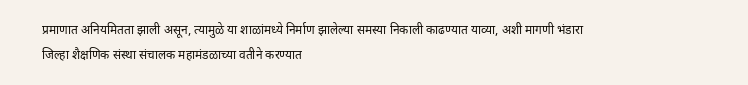प्रमाणात अनियमितता झाली असून, त्यामुळे या शाळांमध्ये निर्माण झालेल्या समस्या निकाली काढण्यात याव्या, अशी मागणी भंडारा जिल्हा शैक्षणिक संस्था संचालक महामंडळाच्या वतीने करण्यात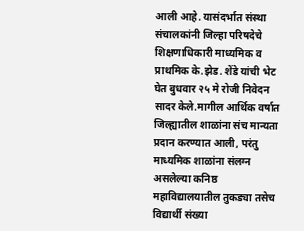आली आहे. यासंदर्भात संस्था संचालकांनी जिल्हा परिषदेचे शिक्षणाधिकारी माध्यमिक व प्राथमिक के.झेड. शेंडे यांची भेट घेत बुधवार २५ मे रोजी निवेदन सादर केले.मागील आर्थिक वर्षात जिल्ह्यातील शाळांना संच मान्यता प्रदान करण्यात आली, परंतु माध्यमिक शाळांना संलग्न असलेल्या कनिष्ठ महाविद्यालयातील तुकड्या तसेच विद्यार्थी संख्या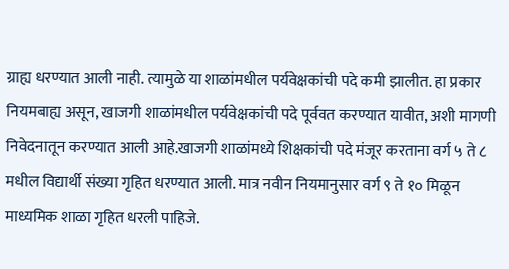ग्राह्य धरण्यात आली नाही. त्यामुळे या शाळांमधील पर्यवेक्षकांची पदे कमी झालीत. हा प्रकार नियमबाह्य असून, खाजगी शाळांमधील पर्यवेक्षकांची पदे पूर्ववत करण्यात यावीत, अशी मागणी निवेदनातून करण्यात आली आहे.खाजगी शाळांमध्ये शिक्षकांची पदे मंजूर करताना वर्ग ५ ते ८ मधील विद्यार्थी संख्या गृहित धरण्यात आली. मात्र नवीन नियमानुसार वर्ग ९ ते १० मिळून माध्यमिक शाळा गृहित धरली पाहिजे.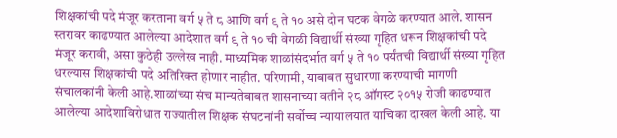शिक्षकांची पदे मंजूर करताना वर्ग ५ ते ८ आणि वर्ग ९ ते १० असे दोन घटक वेगळे करण्यात आले. शासन स्तरावर काढण्यात आलेल्या आदेशात वर्ग ९ ते १० ची वेगळी विद्यार्थी संख्या गृहित धरून शिक्षकांची पदे मंजूर करावी, असा कुठेही उल्लेख नाही. माध्यमिक शाळांसंदर्भात वर्ग ५ ते १० पर्यंतची विद्यार्थी संख्या गृहित धरल्यास शिक्षकांची पदे अतिरिक्त होणार नाहीत. परिणामी, याबाबत सुधारणा करण्याची मागणी संचालकांनी केली आहे.शाळांच्या संच मान्यतेबाबत शासनाच्या वतीने २८ ऑगस्ट २०१५ रोजी काढण्यात आलेल्या आदेशाविरोधात राज्यातील शिक्षक संघटनांनी सर्वोच्च न्यायालयात याचिका दाखल केली आहे. या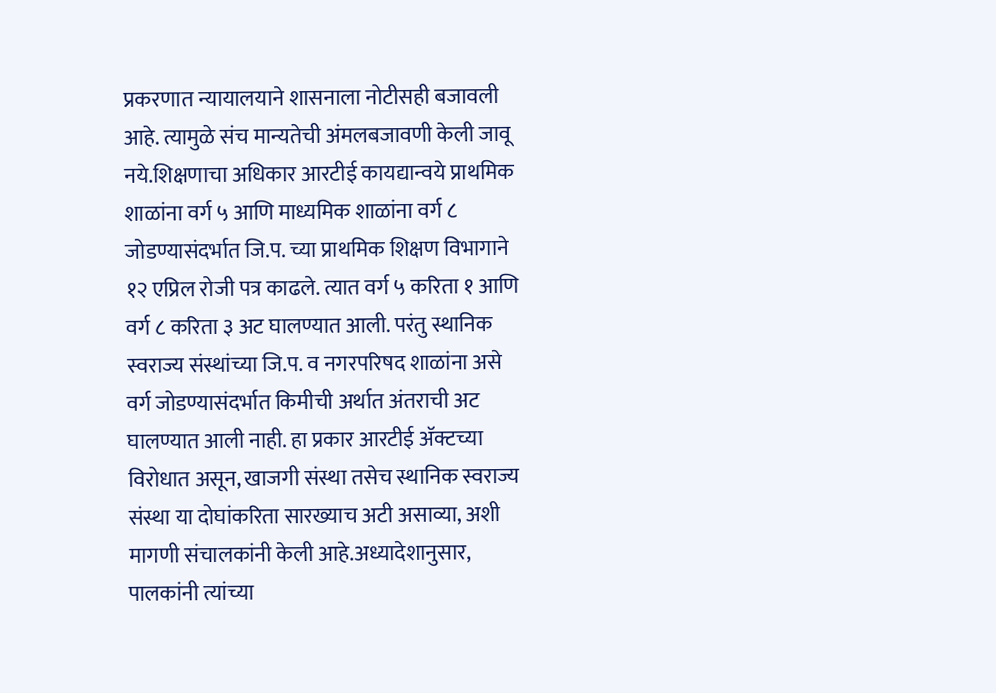प्रकरणात न्यायालयाने शासनाला नोटीसही बजावली आहे. त्यामुळे संच मान्यतेची अंमलबजावणी केली जावू नये.शिक्षणाचा अधिकार आरटीई कायद्यान्वये प्राथमिक शाळांना वर्ग ५ आणि माध्यमिक शाळांना वर्ग ८ जोडण्यासंदर्भात जि.प. च्या प्राथमिक शिक्षण विभागाने १२ एप्रिल रोजी पत्र काढले. त्यात वर्ग ५ करिता १ आणि वर्ग ८ करिता ३ अट घालण्यात आली. परंतु स्थानिक स्वराज्य संस्थांच्या जि.प. व नगरपरिषद शाळांना असे वर्ग जोडण्यासंदर्भात किमीची अर्थात अंतराची अट घालण्यात आली नाही. हा प्रकार आरटीई अ‍ॅक्टच्या विरोधात असून, खाजगी संस्था तसेच स्थानिक स्वराज्य संस्था या दोघांकरिता सारख्याच अटी असाव्या, अशी मागणी संचालकांनी केली आहे.अध्यादेशानुसार, पालकांनी त्यांच्या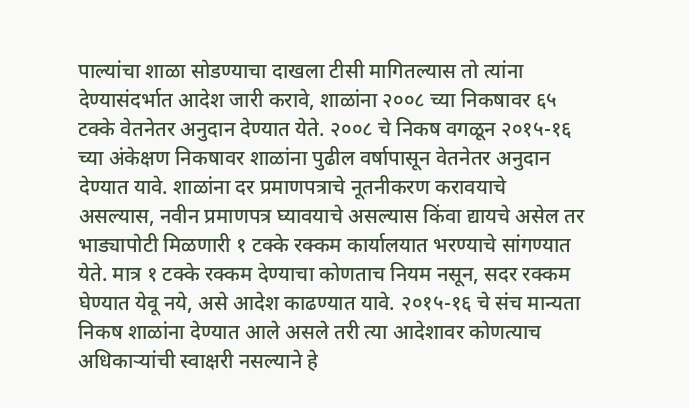पाल्यांचा शाळा सोडण्याचा दाखला टीसी मागितल्यास तो त्यांना देण्यासंदर्भात आदेश जारी करावे, शाळांना २००८ च्या निकषावर ६५ टक्के वेतनेतर अनुदान देण्यात येते. २००८ चे निकष वगळून २०१५-१६ च्या अंकेक्षण निकषावर शाळांना पुढील वर्षापासून वेतनेतर अनुदान देण्यात यावे. शाळांना दर प्रमाणपत्राचे नूतनीकरण करावयाचे असल्यास, नवीन प्रमाणपत्र घ्यावयाचे असल्यास किंवा द्यायचे असेल तर भाड्यापोटी मिळणारी १ टक्के रक्कम कार्यालयात भरण्याचे सांगण्यात येते. मात्र १ टक्के रक्कम देण्याचा कोणताच नियम नसून, सदर रक्कम घेण्यात येवू नये, असे आदेश काढण्यात यावे. २०१५-१६ चे संच मान्यता निकष शाळांना देण्यात आले असले तरी त्या आदेशावर कोणत्याच अधिकाऱ्यांची स्वाक्षरी नसल्याने हे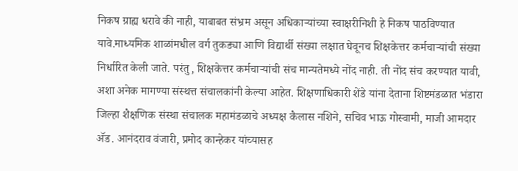निकष ग्राह्य धरावे की नाही, याबाबत संभ्रम असून अधिकाऱ्यांच्या स्वाक्षरीनिशी हे निकष पाठविण्यात यावे.माध्यमिक शाळांमधील वर्ग तुकड्या आणि विद्यार्थी संख्या लक्षात घेवूनच शिक्षकेत्तर कर्मचाऱ्यांची संख्या निर्धारित केली जाते. परंतु, शिक्षकेत्तर कर्मचाऱ्यांची संच मान्यतेमध्ये नोंद नाही. ती नोंद संच करण्यात यावी, अशा अनेक मागण्या संस्थत्त संचालकांनी केल्या आहेत. शिक्षणाधिकारी शेंडे यांना देताना शिष्टमंडळात भंडारा जिल्हा शैक्षणिक संस्था संचालक महामंडळाचे अध्यक्ष कैलास नशिने, सचिव भाऊ गोस्वामी, माजी आमदार अ‍ॅड. आनंदराव वंजारी, प्रमोद कान्हेकर यांच्यासह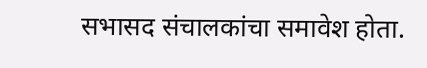सभासद संचालकांचा समावेश होता.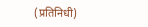(प्रतिनिधी)